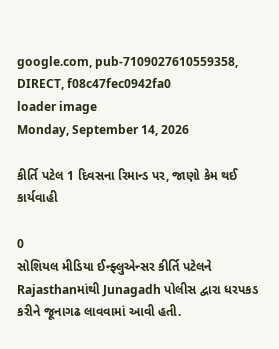google.com, pub-7109027610559358, DIRECT, f08c47fec0942fa0
loader image
Monday, September 14, 2026

કીર્તિ પટેલ 1 દિવસના રિમાન્ડ પર, જાણો કેમ થઈ કાર્યવાહી

0
સોશિયલ મીડિયા ઈન્ફ્લુએન્સર કીર્તિ પટેલને Rajasthanમાંથી Junagadh પોલીસ દ્વારા ધરપકડ કરીને જૂનાગઢ લાવવામાં આવી હતી.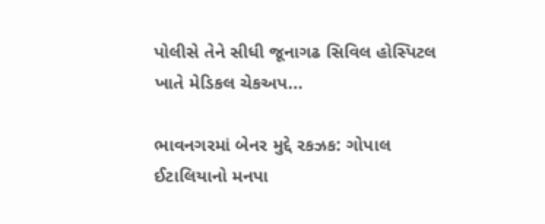પોલીસે તેને સીધી જૂનાગઢ સિવિલ હોસ્પિટલ ખાતે મેડિકલ ચેકઅપ...

ભાવનગરમાં બેનર મુદ્દે રકઝક: ગોપાલ ઈટાલિયાનો મનપા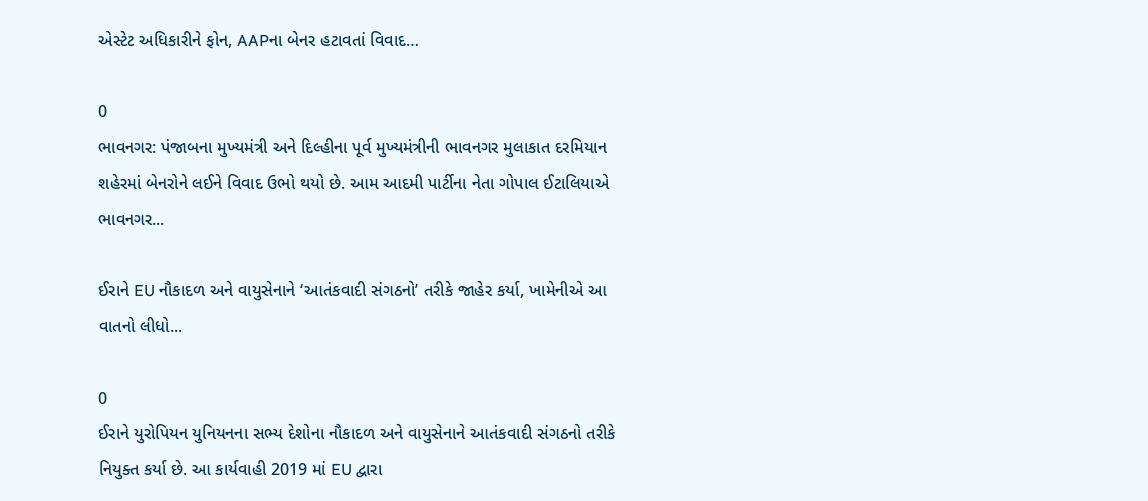એસ્ટેટ અધિકારીને ફોન, AAPના બેનર હટાવતાં વિવાદ…

0
ભાવનગર: પંજાબના મુખ્યમંત્રી અને દિલ્હીના પૂર્વ મુખ્યમંત્રીની ભાવનગર મુલાકાત દરમિયાન શહેરમાં બેનરોને લઈને વિવાદ ઉભો થયો છે. આમ આદમી પાર્ટીના નેતા ગોપાલ ઈટાલિયાએ ભાવનગર...

ઈરાને EU નૌકાદળ અને વાયુસેનાને ‘આતંકવાદી સંગઠનો’ તરીકે જાહેર કર્યા, ખામેનીએ આ વાતનો લીધો...

0
ઈરાને યુરોપિયન યુનિયનના સભ્ય દેશોના નૌકાદળ અને વાયુસેનાને આતંકવાદી સંગઠનો તરીકે નિયુક્ત કર્યા છે. આ કાર્યવાહી 2019 માં EU દ્વારા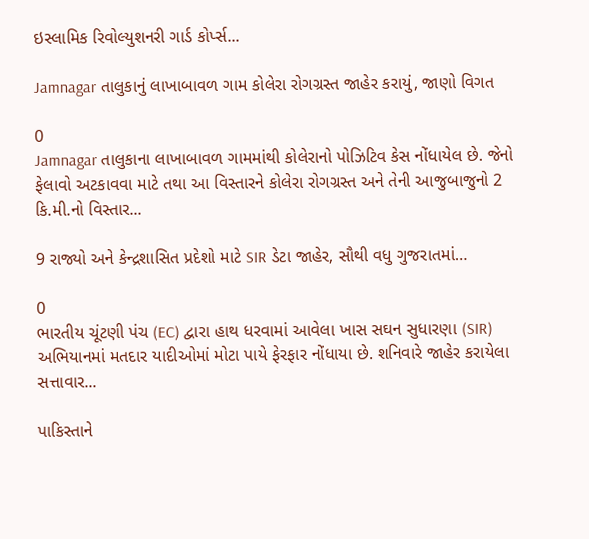ઇસ્લામિક રિવોલ્યુશનરી ગાર્ડ કોર્પ્સ...

Jamnagar તાલુકાનું લાખાબાવળ ગામ કોલેરા રોગગ્રસ્ત જાહેર કરાયું, જાણો વિગત

0
Jamnagar તાલુકાના લાખાબાવળ ગામમાંથી કોલેરાનો પોઝિટિવ કેસ નોંધાયેલ છે. જેનો ફેલાવો અટકાવવા માટે તથા આ વિસ્તારને કોલેરા રોગગ્રસ્ત અને તેની આજુબાજુનો 2 કિ.મી.નો વિસ્તાર...

9 રાજ્યો અને કેન્દ્રશાસિત પ્રદેશો માટે SIR ડેટા જાહેર, સૌથી વધુ ગુજરાતમાં…

0
ભારતીય ચૂંટણી પંચ (EC) દ્વારા હાથ ધરવામાં આવેલા ખાસ સઘન સુધારણા (SIR) અભિયાનમાં મતદાર યાદીઓમાં મોટા પાયે ફેરફાર નોંધાયા છે. શનિવારે જાહેર કરાયેલા સત્તાવાર...

પાકિસ્તાને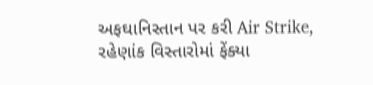અફઘાનિસ્તાન પર કરી Air Strike, રહેણાંક વિસ્તારોમાં ફેંક્યા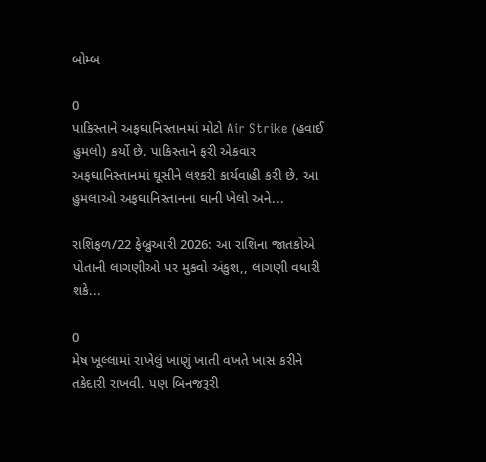બોમ્બ

0
પાકિસ્તાને અફઘાનિસ્તાનમાં મોટો Air Strike (હવાઈ હુમલો) કર્યો છે. પાકિસ્તાને ફરી એકવાર અફઘાનિસ્તાનમાં ઘૂસીને લશ્કરી કાર્યવાહી કરી છે. આ હુમલાઓ અફઘાનિસ્તાનના ઘાની ખેલો અને...

રાશિફળ/22 ફેબ્રુઆરી 2026: આ રાશિના જાતકોએ પોતાની લાગણીઓ પર મુકવો અંકુશ,, લાગણી વધારી શકે...

0
મેષ ખૂલ્લામાં રાખેલું ખાણું ખાતી વખતે ખાસ કરીને તકેદારી રાખવી. પણ બિનજરૂરી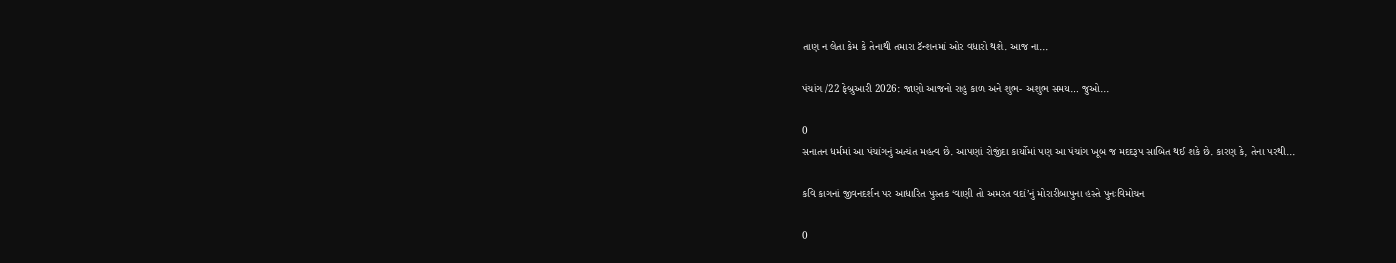તાણ ન લેતા કેમ કે તેનાથી તમારા ટૅન્શનમાં ઓર વધારો થશે. આજ ના...

પંચાંગ /22 ફેબ્રુઆરી 2026: જાણો આજનો રાહુ કાળ અને શુભ- અશુભ સમય… જુઓ...

0
સનાતન ધર્મમાં આ પંચાંગનું અત્યંત મહત્વ છે. આપણાં રોજીંદા કાર્યોમાં પણ આ પંચાંગ ખૂબ જ મદદરૂપ સાબિત થઈ શકે છે. કારણ કે, તેના પરથી...

કવિ કાગનાં જીવનદર્શન પર આધારિત પુસ્તક ‘વાણી તો અમરત વદાં’નું મોરારીબાપુના હસ્તે પુનઃવિમોચન

0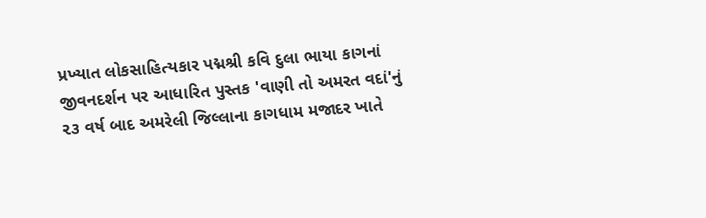પ્રખ્યાત લોકસાહિત્યકાર પદ્મશ્રી કવિ દુલા ભાયા કાગનાં જીવનદર્શન પર આધારિત પુસ્તક 'વાણી તો અમરત વદાં'નું ૨૩ વર્ષ બાદ અમરેલી જિલ્લાના કાગધામ મજાદર ખાતે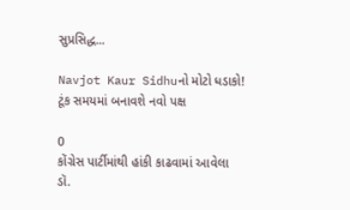સુપ્રસિદ્ધ...

Navjot Kaur Sidhuનો મોટો ધડાકો! ટૂંક સમયમાં બનાવશે નવો પક્ષ

0
કોંગ્રેસ પાર્ટીમાંથી હાંકી કાઢવામાં આવેલા ડૉ.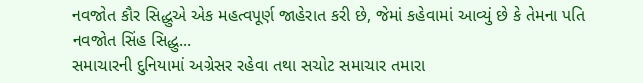નવજોત કૌર સિદ્ધુએ એક મહત્વપૂર્ણ જાહેરાત કરી છે, જેમાં કહેવામાં આવ્યું છે કે તેમના પતિ નવજોત સિંહ સિદ્ધુ...
સમાચારની દુનિયામાં અગ્રેસર રહેવા તથા સચોટ સમાચાર તમારા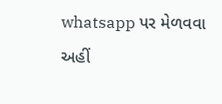whatsapp પર મેળવવા અહીં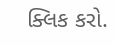ક્લિક કરો.